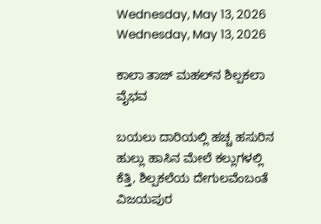Wednesday, May 13, 2026
Wednesday, May 13, 2026

ಕಾಲಾ ತಾಜ್ ಮಹಲ್‌ನ ಶಿಲ್ಪಕಲಾ ವೈಭವ

ಬಯಲು ದಾರಿಯಲ್ಲಿ ಹಚ್ಚ ಹಸುರಿನ ಹುಲ್ಲು ಹಾಸಿನ ಮೇಲೆ ಕಲ್ಲುಗಳಲ್ಲಿ ಕೆತ್ತಿ, ಶಿಲ್ಪಕಲೆಯ ದೇಗುಲವೆಂಬಂತೆ ವಿಜಯಪುರ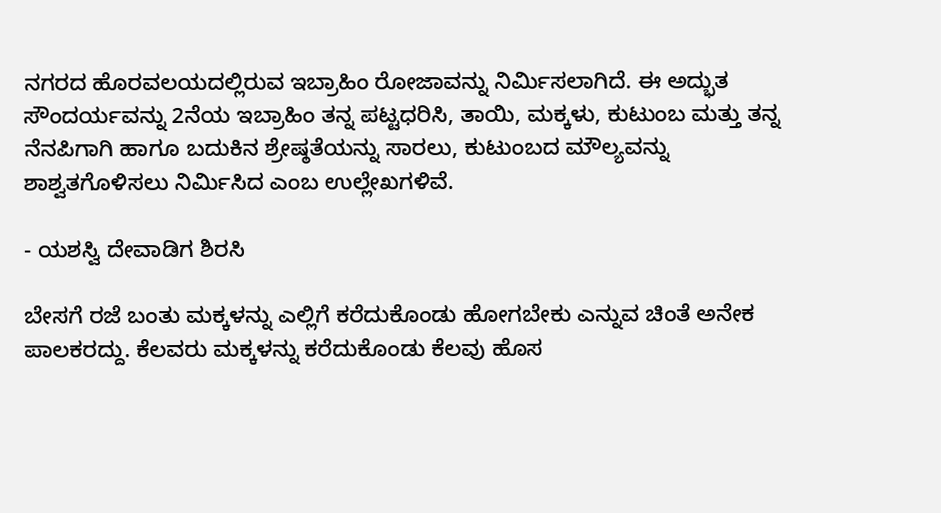ನಗರದ ಹೊರವಲಯದಲ್ಲಿರುವ ಇಬ್ರಾಹಿಂ ರೋಜಾವನ್ನು ನಿರ್ಮಿಸಲಾಗಿದೆ. ಈ ಅದ್ಭುತ ಸೌಂದರ್ಯವನ್ನು 2ನೆಯ ಇಬ್ರಾಹಿಂ ತನ್ನ ಪಟ್ಟಧರಿಸಿ, ತಾಯಿ, ಮಕ್ಕಳು, ಕುಟುಂಬ ಮತ್ತು ತನ್ನ ನೆನಪಿಗಾಗಿ ಹಾಗೂ ಬದುಕಿನ ಶ್ರೇಷ್ಠತೆಯನ್ನು ಸಾರಲು, ಕುಟುಂಬದ ಮೌಲ್ಯವನ್ನು ಶಾಶ್ವತಗೊಳಿಸಲು ನಿರ್ಮಿಸಿದ ಎಂಬ ಉಲ್ಲೇಖಗಳಿವೆ.

- ಯಶಸ್ವಿ ದೇವಾಡಿಗ ಶಿರಸಿ

ಬೇಸಗೆ ರಜೆ ಬಂತು ಮಕ್ಕಳನ್ನು ಎಲ್ಲಿಗೆ ಕರೆದುಕೊಂಡು ಹೋಗಬೇಕು ಎನ್ನುವ ಚಿಂತೆ ಅನೇಕ ಪಾಲಕರದ್ದು. ಕೆಲವರು ಮಕ್ಕಳನ್ನು ಕರೆದುಕೊಂಡು ಕೆಲವು ಹೊಸ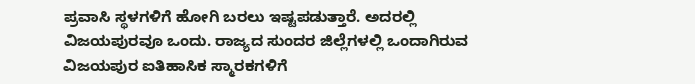ಪ್ರವಾಸಿ ಸ್ಥಳಗಳಿಗೆ ಹೋಗಿ ಬರಲು ಇಷ್ಟಪಡುತ್ತಾರೆ. ಅದರಲ್ಲಿ ವಿಜಯಪುರವೂ ಒಂದು. ರಾಜ್ಯದ ಸುಂದರ ಜಿಲ್ಲೆಗಳಲ್ಲಿ ಒಂದಾಗಿರುವ ವಿಜಯಪುರ ಐತಿಹಾಸಿಕ ಸ್ಮಾರಕಗಳಿಗೆ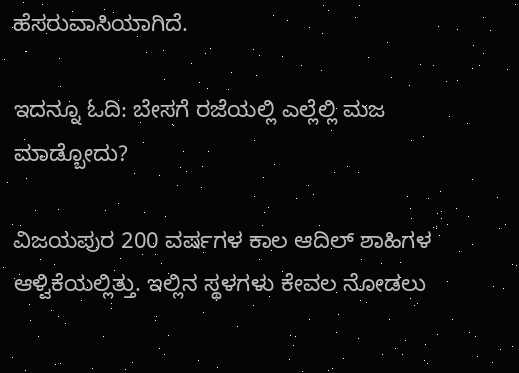ಹೆಸರುವಾಸಿಯಾಗಿದೆ.

ಇದನ್ನೂ ಓದಿ: ಬೇಸಗೆ ರಜೆಯಲ್ಲಿ ಎಲ್ಲೆಲ್ಲಿ ಮಜ ಮಾಡ್ಬೋದು?

ವಿಜಯಪುರ 200 ವರ್ಷಗಳ ಕಾಲ ಆದಿಲ್ ಶಾಹಿಗಳ ಆಳ್ವಿಕೆಯಲ್ಲಿತ್ತು. ಇಲ್ಲಿನ ಸ್ಥಳಗಳು ಕೇವಲ ನೋಡಲು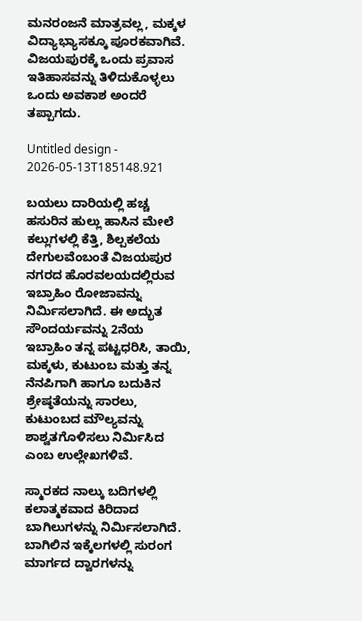ಮನರಂಜನೆ ಮಾತ್ರವಲ್ಲ, ಮಕ್ಕಳ ವಿದ್ಯಾಭ್ಯಾಸಕ್ಕೂ ಪೂರಕವಾಗಿವೆ. ವಿಜಯಪುರಕ್ಕೆ ಒಂದು ಪ್ರವಾಸ ಇತಿಹಾಸವನ್ನು ತಿಳಿದುಕೊಳ್ಳಲು ಒಂದು ಅವಕಾಶ ಅಂದರೆ ತಪ್ಪಾಗದು.

Untitled design - 2026-05-13T185148.921

ಬಯಲು ದಾರಿಯಲ್ಲಿ ಹಚ್ಚ ಹಸುರಿನ ಹುಲ್ಲು ಹಾಸಿನ ಮೇಲೆ ಕಲ್ಲುಗಳಲ್ಲಿ ಕೆತ್ತಿ, ಶಿಲ್ಪಕಲೆಯ ದೇಗುಲವೆಂಬಂತೆ ವಿಜಯಪುರ ನಗರದ ಹೊರವಲಯದಲ್ಲಿರುವ ಇಬ್ರಾಹಿಂ ರೋಜಾವನ್ನು ನಿರ್ಮಿಸಲಾಗಿದೆ. ಈ ಅದ್ಭುತ ಸೌಂದರ್ಯವನ್ನು 2ನೆಯ ಇಬ್ರಾಹಿಂ ತನ್ನ ಪಟ್ಟಧರಿಸಿ, ತಾಯಿ, ಮಕ್ಕಳು, ಕುಟುಂಬ ಮತ್ತು ತನ್ನ ನೆನಪಿಗಾಗಿ ಹಾಗೂ ಬದುಕಿನ ಶ್ರೇಷ್ಠತೆಯನ್ನು ಸಾರಲು, ಕುಟುಂಬದ ಮೌಲ್ಯವನ್ನು ಶಾಶ್ವತಗೊಳಿಸಲು ನಿರ್ಮಿಸಿದ ಎಂಬ ಉಲ್ಲೇಖಗಳಿವೆ.

ಸ್ಮಾರಕದ ನಾಲ್ಕು ಬದಿಗಳಲ್ಲಿ ಕಲಾತ್ಮಕವಾದ ಕಿರಿದಾದ ಬಾಗಿಲುಗಳನ್ನು ನಿರ್ಮಿಸಲಾಗಿದೆ. ಬಾಗಿಲಿನ ಇಕ್ಕೆಲಗಳಲ್ಲಿ ಸುರಂಗ ಮಾರ್ಗದ ದ್ವಾರಗಳನ್ನು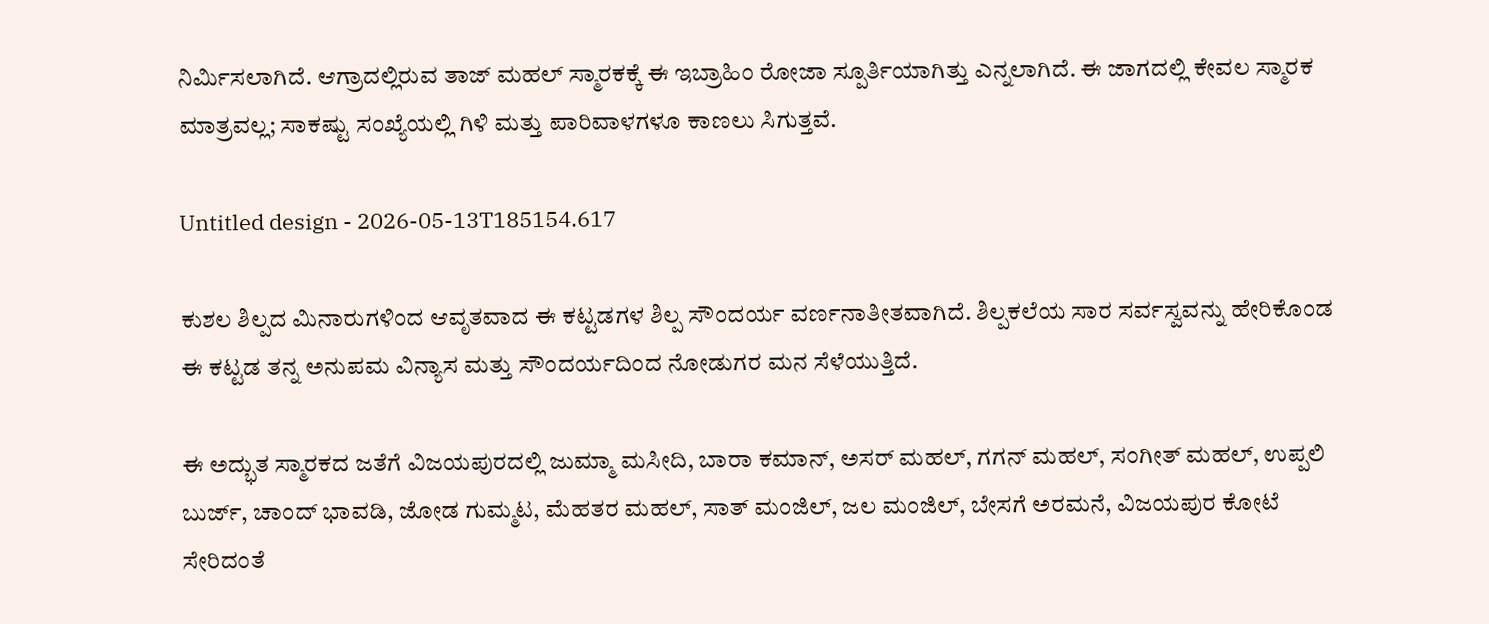ನಿರ್ಮಿಸಲಾಗಿದೆ. ಆಗ್ರಾದಲ್ಲಿರುವ ತಾಜ್ ಮಹಲ್‌ ಸ್ಮಾರಕಕ್ಕೆ ಈ ಇಬ್ರಾಹಿಂ ರೋಜಾ ಸ್ಪೂರ್ತಿಯಾಗಿತ್ತು ಎನ್ನಲಾಗಿದೆ. ಈ ಜಾಗದಲ್ಲಿ ಕೇವಲ ಸ್ಮಾರಕ ಮಾತ್ರವಲ್ಲ; ಸಾಕಷ್ಟು ಸಂಖ್ಯೆಯಲ್ಲಿ ಗಿಳಿ ಮತ್ತು ಪಾರಿವಾಳಗಳೂ ಕಾಣಲು ಸಿಗುತ್ತವೆ.

Untitled design - 2026-05-13T185154.617

ಕುಶಲ ಶಿಲ್ಪದ ಮಿನಾರುಗಳಿಂದ ಆವೃತವಾದ ಈ ಕಟ್ಟಡಗಳ ಶಿಲ್ಪ ಸೌಂದರ್ಯ ವರ್ಣನಾತೀತವಾಗಿದೆ. ಶಿಲ್ಪಕಲೆಯ ಸಾರ ಸರ್ವಸ್ವವನ್ನು ಹೇರಿಕೊಂಡ ಈ ಕಟ್ಟಡ ತನ್ನ ಅನುಪಮ ವಿನ್ಯಾಸ ಮತ್ತು ಸೌಂದರ್ಯದಿಂದ ನೋಡುಗರ ಮನ ಸೆಳೆಯುತ್ತಿದೆ.

ಈ ಅದ್ಭುತ ಸ್ಮಾರಕದ ಜತೆಗೆ ವಿಜಯಪುರದಲ್ಲಿ ಜುಮ್ಮಾ ಮಸೀದಿ, ಬಾರಾ ಕಮಾನ್, ಅಸರ್ ಮಹಲ್, ಗಗನ್ ಮಹಲ್, ಸಂಗೀತ್ ಮಹಲ್, ಉಪ್ಪಲಿ ಬುರ್ಜ್‌, ಚಾಂದ್ ಭಾವಡಿ, ಜೋಡ ಗುಮ್ಮಟ, ಮೆಹತರ ಮಹಲ್, ಸಾತ್ ಮಂಜಿಲ್, ಜಲ ಮಂಜಿಲ್, ಬೇಸಗೆ ಅರಮನೆ, ವಿಜಯಪುರ ಕೋಟೆ ಸೇರಿದಂತೆ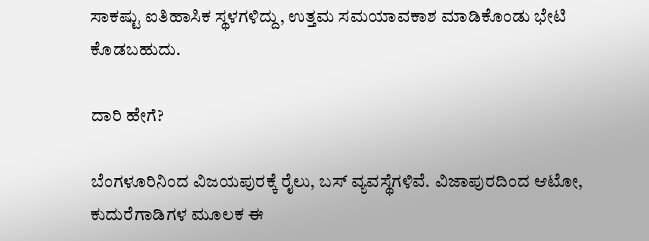ಸಾಕಷ್ಟು ಐತಿಹಾಸಿಕ ಸ್ಥಳಗಳಿದ್ದು, ಉತ್ತಮ ಸಮಯಾವಕಾಶ ಮಾಡಿಕೊಂಡು ಭೇಟಿ ಕೊಡಬಹುದು.

ದಾರಿ ಹೇಗೆ?

ಬೆಂಗಳೂರಿನಿಂದ ವಿಜಯಪುರಕ್ಕೆ ರೈಲು, ಬಸ್ ವ್ಯವಸ್ಥೆಗಳಿವೆ. ವಿಜಾಪುರದಿಂದ ಆಟೋ, ಕುದುರೆಗಾಡಿಗಳ ಮೂಲಕ ಈ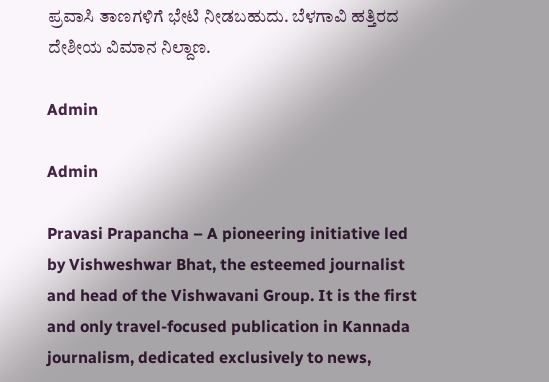ಪ್ರವಾಸಿ ತಾಣಗಳಿಗೆ ಭೇಟಿ ನೀಡಬಹುದು. ಬೆಳಗಾವಿ ಹತ್ತಿರದ ದೇಶೀಯ ವಿಮಾನ ನಿಲ್ದಾಣ.

Admin

Admin

Pravasi Prapancha – A pioneering initiative led by Vishweshwar Bhat, the esteemed journalist and head of the Vishwavani Group. It is the first and only travel-focused publication in Kannada journalism, dedicated exclusively to news,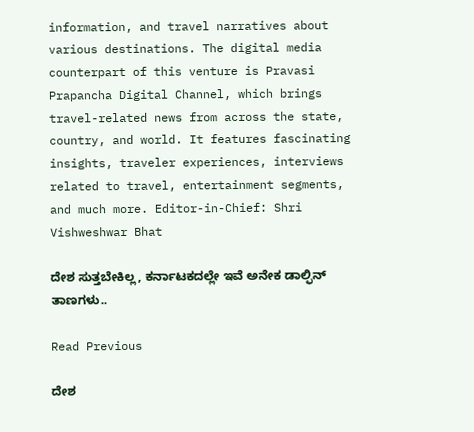information, and travel narratives about various destinations. The digital media counterpart of this venture is Pravasi Prapancha Digital Channel, which brings travel-related news from across the state, country, and world. It features fascinating insights, traveler experiences, interviews related to travel, entertainment segments, and much more. Editor-in-Chief: Shri Vishweshwar Bhat

ದೇಶ ಸುತ್ತಬೇಕಿಲ್ಲ, ಕರ್ನಾಟಕದಲ್ಲೇ ಇವೆ ಅನೇಕ ಡಾಲ್ಫಿನ್‌ ತಾಣಗಳು..

Read Previous

ದೇಶ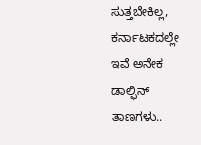ಸುತ್ತಬೇಕಿಲ್ಲ, ಕರ್ನಾಟಕದಲ್ಲೇ ಇವೆ ಅನೇಕ ಡಾಲ್ಫಿನ್‌ ತಾಣಗಳು..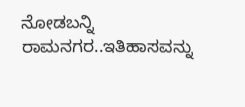ನೋಡಬನ್ನಿ ರಾಮನಗರ..ಇತಿಹಾಸವನ್ನು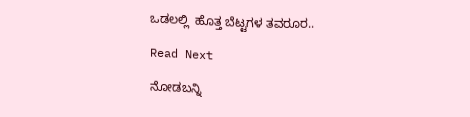ಒಡಲಲ್ಲಿ  ಹೊತ್ತ ಬೆಟ್ಟಗಳ ತವರೂರ..

Read Next

ನೋಡಬನ್ನಿ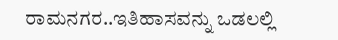ರಾಮನಗರ..ಇತಿಹಾಸವನ್ನು ಒಡಲಲ್ಲಿ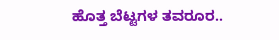ಹೊತ್ತ ಬೆಟ್ಟಗಳ ತವರೂರ..